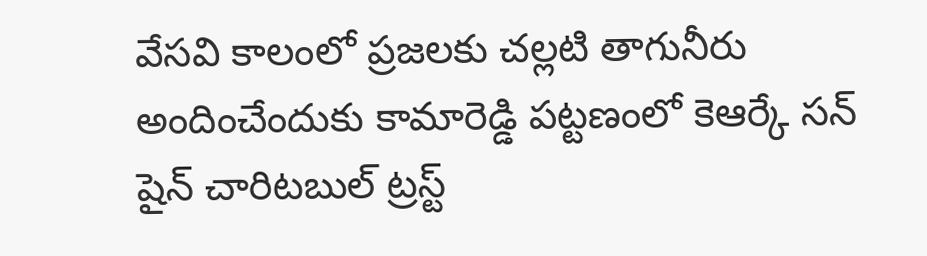వేసవి కాలంలో ప్రజలకు చల్లటి తాగునీరు అందించేందుకు కామారెడ్డి పట్టణంలో కెఆర్కే సన్ షైన్ చారిటబుల్ ట్రస్ట్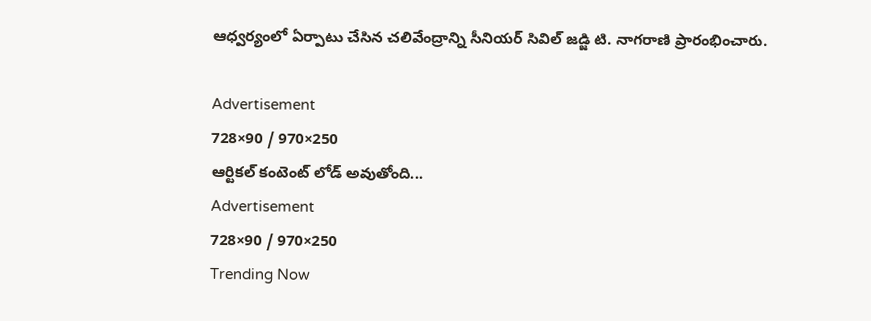ఆధ్వర్యంలో ఏర్పాటు చేసిన చలివేంద్రాన్ని సీనియర్ సివిల్ జడ్జి టి. నాగరాణి ప్రారంభించారు.

Advertisement
728×90 / 970×250
ఆర్టికల్ కంటెంట్ లోడ్ అవుతోంది...
Advertisement
728×90 / 970×250
Trending Now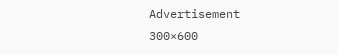Advertisement
300×600